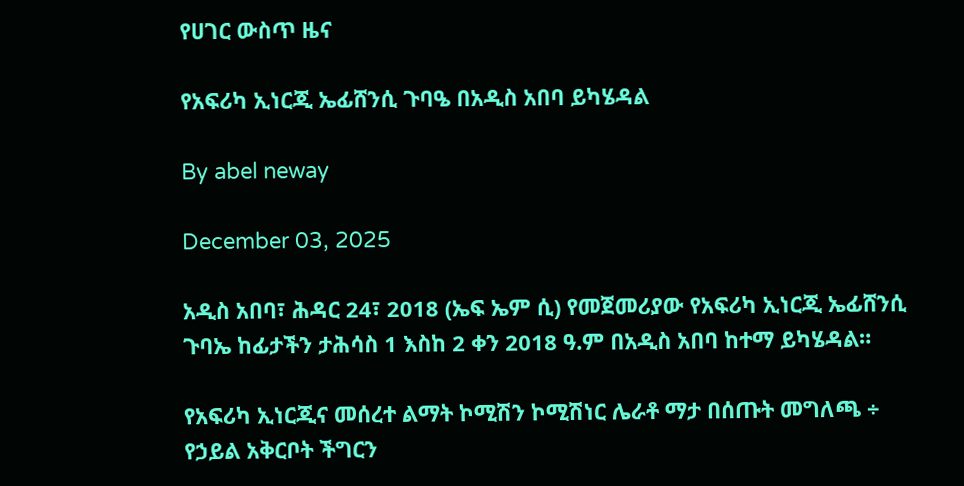የሀገር ውስጥ ዜና

የአፍሪካ ኢነርጂ ኤፊሸንሲ ጉባዔ በአዲስ አበባ ይካሄዳል

By abel neway

December 03, 2025

አዲስ አበባ፣ ሕዳር 24፣ 2018 (ኤፍ ኤም ሲ) የመጀመሪያው የአፍሪካ ኢነርጂ ኤፊሸንሲ ጉባኤ ከፊታችን ታሕሳስ 1 እስከ 2 ቀን 2018 ዓ.ም በአዲስ አበባ ከተማ ይካሄዳል።

የአፍሪካ ኢነርጂና መሰረተ ልማት ኮሚሽን ኮሚሽነር ሌራቶ ማታ በሰጡት መግለጫ ÷ የኃይል አቅርቦት ችግርን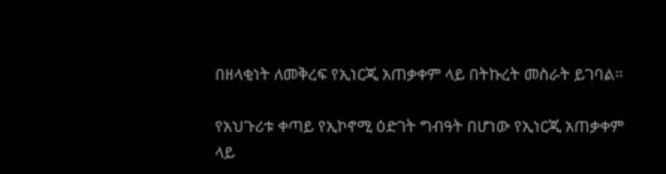በዘላቂነት ለመቅረፍ የኢነርጂ አጠቃቀም ላይ በትኩረት መስራት ይገባል።

የአህጉሪቱ ቀጣይ የኢኮኖሚ ዕድገት ግብዓት በሆነው የኢነርጂ አጠቃቀም ላይ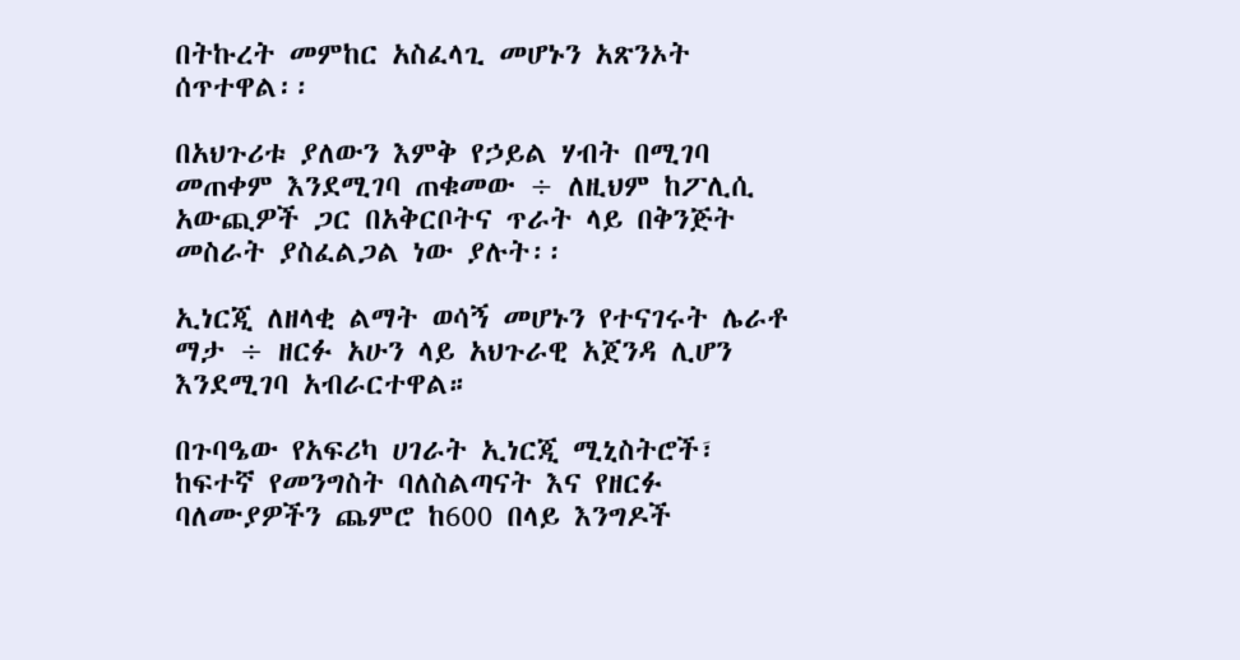በትኩረት መምከር አስፈላጊ መሆኑን አጽንኦት ሰጥተዋል፡፡

በአህጉሪቱ ያለውን እምቅ የኃይል ሃብት በሚገባ መጠቀም እንደሚገባ ጠቁመው ÷ ለዚህም ከፖሊሲ አውጪዎች ጋር በአቅርቦትና ጥራት ላይ በቅንጅት መስራት ያስፈልጋል ነው ያሉት፡፡

ኢነርጂ ለዘላቂ ልማት ወሳኝ መሆኑን የተናገሩት ሌራቶ ማታ ÷ ዘርፉ አሁን ላይ አህጉራዊ አጀንዳ ሊሆን እንደሚገባ አብራርተዋል።

በጉባዔው የአፍሪካ ሀገራት ኢነርጂ ሚኒስትሮች፣ ከፍተኛ የመንግስት ባለስልጣናት እና የዘርፉ ባለሙያዎችን ጨምሮ ከ600 በላይ እንግዶች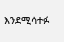እንደሚሳተፉ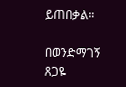ይጠበቃል።

በወንድማገኝ ጸጋዬ